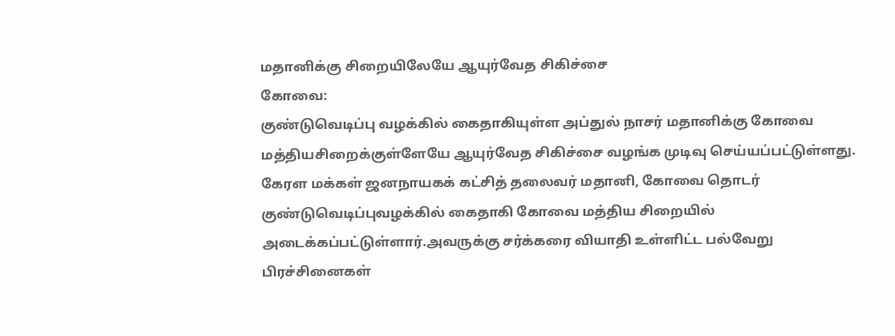மதானிக்கு சிறையிலேயே ஆயுர்வேத சிகிச்சை
கோவை:
குண்டுவெடிப்பு வழக்கில் கைதாகியுள்ள அப்துல் நாசர் மதானிக்கு கோவை மத்தியசிறைக்குள்ளேயே ஆயுர்வேத சிகிச்சை வழங்க முடிவு செய்யப்பட்டுள்ளது.
கேரள மக்கள் ஜனநாயகக் கட்சித் தலைவர் மதானி, கோவை தொடர் குண்டுவெடிப்புவழக்கில் கைதாகி கோவை மத்திய சிறையில் அடைக்கப்பட்டுள்ளார்.அவருக்கு சர்க்கரை வியாதி உள்ளிட்ட பல்வேறு பிரச்சினைகள்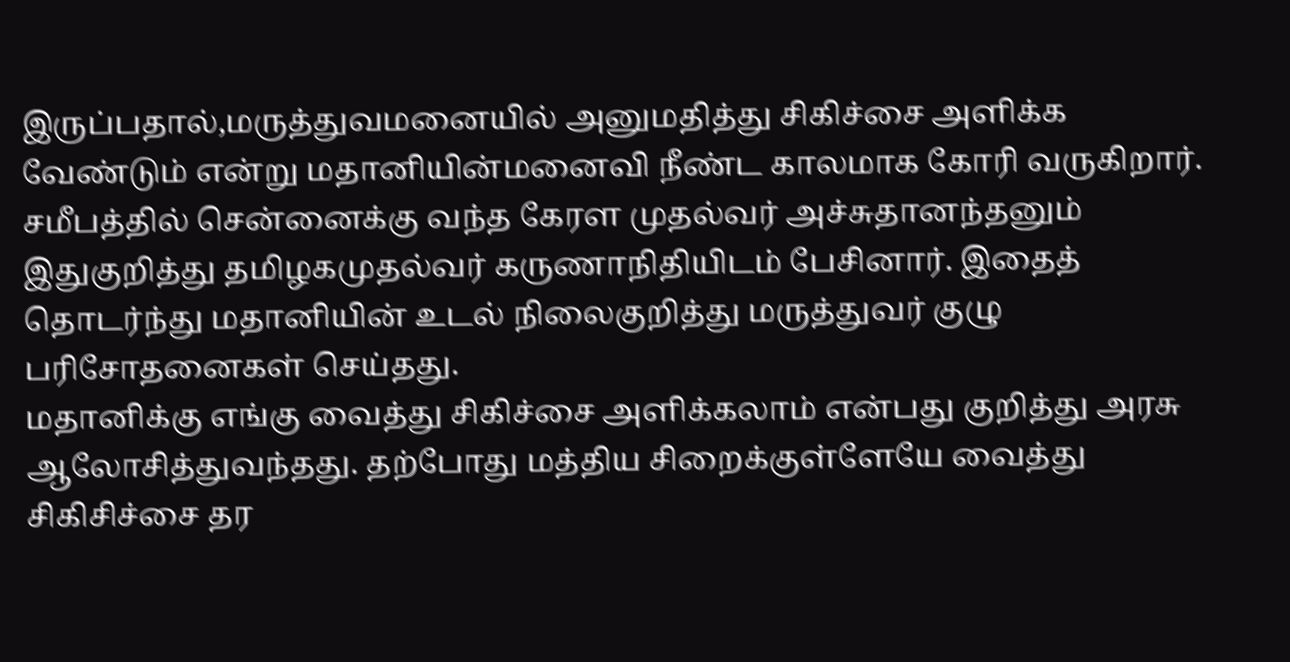இருப்பதால்,மருத்துவமனையில் அனுமதித்து சிகிச்சை அளிக்க வேண்டும் என்று மதானியின்மனைவி நீண்ட காலமாக கோரி வருகிறார்.
சமீபத்தில் சென்னைக்கு வந்த கேரள முதல்வர் அச்சுதானந்தனும் இதுகுறித்து தமிழகமுதல்வர் கருணாநிதியிடம் பேசினார். இதைத் தொடர்ந்து மதானியின் உடல் நிலைகுறித்து மருத்துவர் குழு பரிசோதனைகள் செய்தது.
மதானிக்கு எங்கு வைத்து சிகிச்சை அளிக்கலாம் என்பது குறித்து அரசு ஆலோசித்துவந்தது. தற்போது மத்திய சிறைக்குள்ளேயே வைத்து சிகிசிச்சை தர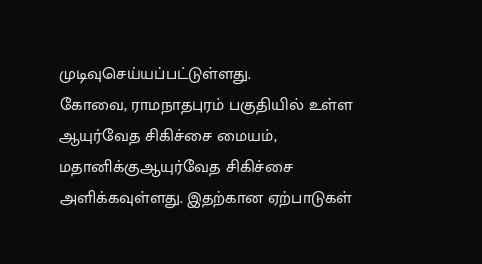முடிவுசெய்யப்பட்டுள்ளது.
கோவை, ராமநாதபுரம் பகுதியில் உள்ள ஆயுர்வேத சிகிச்சை மையம், மதானிக்குஆயுர்வேத சிகிச்சை அளிக்கவுள்ளது. இதற்கான ஏற்பாடுகள்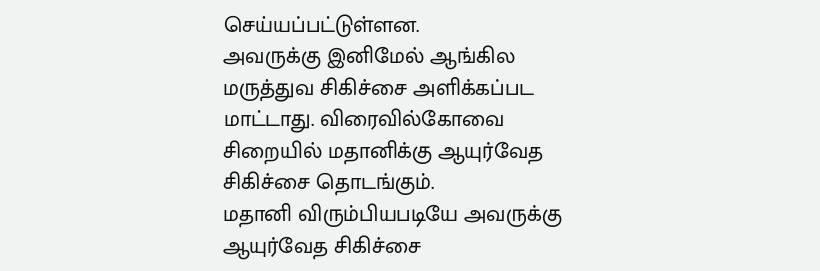செய்யப்பட்டுள்ளன.
அவருக்கு இனிமேல் ஆங்கில மருத்துவ சிகிச்சை அளிக்கப்பட மாட்டாது. விரைவில்கோவை சிறையில் மதானிக்கு ஆயுர்வேத சிகிச்சை தொடங்கும்.
மதானி விரும்பியபடியே அவருக்கு ஆயுர்வேத சிகிச்சை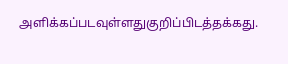அளிக்கப்படவுள்ளதுகுறிப்பிடத்தக்கது.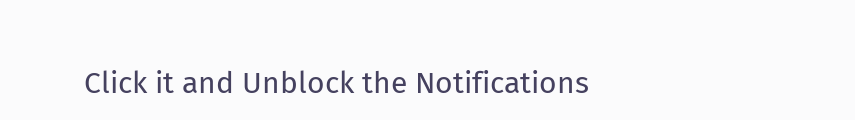Click it and Unblock the Notifications